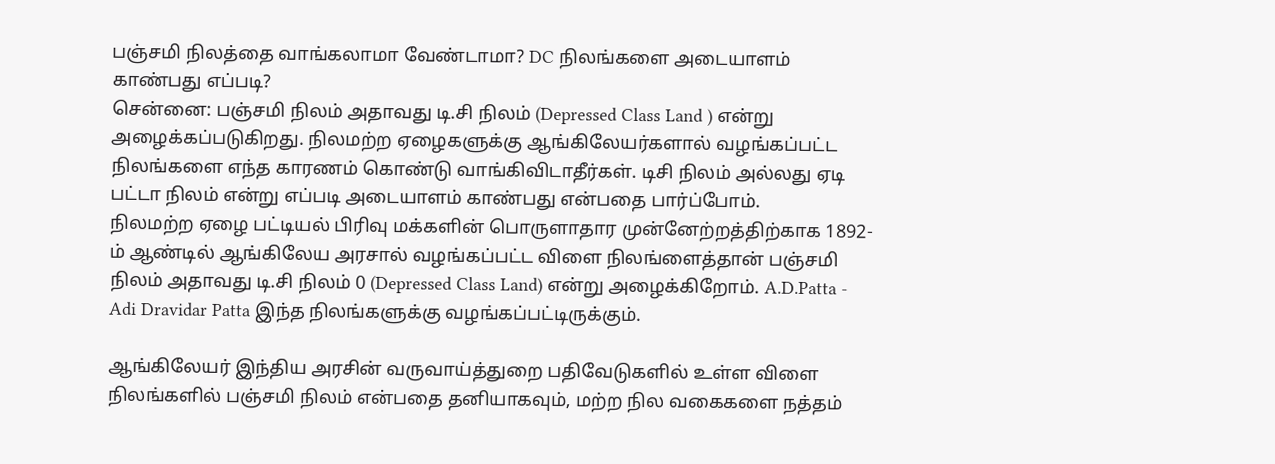பஞ்சமி நிலத்தை வாங்கலாமா வேண்டாமா? DC நிலங்களை அடையாளம் காண்பது எப்படி?
சென்னை: பஞ்சமி நிலம் அதாவது டி.சி நிலம் (Depressed Class Land ) என்று அழைக்கப்படுகிறது. நிலமற்ற ஏழைகளுக்கு ஆங்கிலேயர்களால் வழங்கப்பட்ட நிலங்களை எந்த காரணம் கொண்டு வாங்கிவிடாதீர்கள். டிசி நிலம் அல்லது ஏடி பட்டா நிலம் என்று எப்படி அடையாளம் காண்பது என்பதை பார்ப்போம்.
நிலமற்ற ஏழை பட்டியல் பிரிவு மக்களின் பொருளாதார முன்னேற்றத்திற்காக 1892-ம் ஆண்டில் ஆங்கிலேய அரசால் வழங்கப்பட்ட விளை நிலங்ளைத்தான் பஞ்சமி நிலம் அதாவது டி.சி நிலம் 0 (Depressed Class Land) என்று அழைக்கிறோம். A.D.Patta - Adi Dravidar Patta இந்த நிலங்களுக்கு வழங்கப்பட்டிருக்கும்.

ஆங்கிலேயர் இந்திய அரசின் வருவாய்த்துறை பதிவேடுகளில் உள்ள விளை நிலங்களில் பஞ்சமி நிலம் என்பதை தனியாகவும், மற்ற நில வகைகளை நத்தம்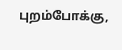புறம்போக்கு,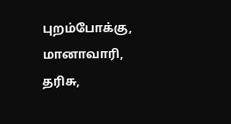புறம்போக்கு, மானாவாரி, தரிசு,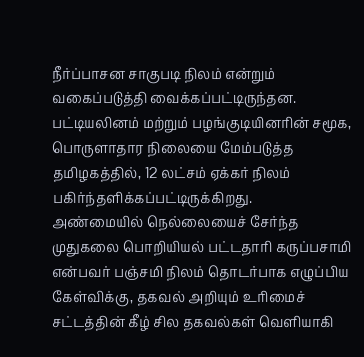நீர்ப்பாசன சாகுபடி நிலம் என்றும் வகைப்படுத்தி வைக்கப்பட்டிருந்தன. பட்டியலினம் மற்றும் பழங்குடியினரின் சமூக, பொருளாதார நிலையை மேம்படுத்த தமிழகத்தில், 12 லட்சம் ஏக்கர் நிலம் பகிர்ந்தளிக்கப்பட்டிருக்கிறது.
அண்மையில் நெல்லையைச் சேர்ந்த முதுகலை பொறியியல் பட்டதாரி கருப்பசாமி என்பவர் பஞ்சமி நிலம் தொடர்பாக எழுப்பிய கேள்விக்கு, தகவல் அறியும் உரிமைச் சட்டத்தின் கீழ் சில தகவல்கள் வெளியாகி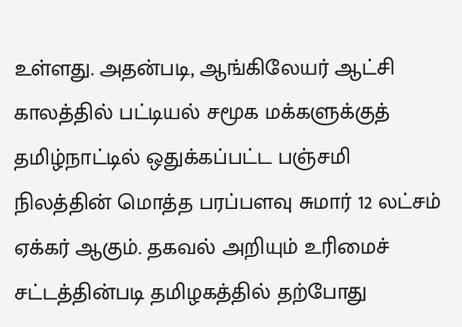உள்ளது. அதன்படி, ஆங்கிலேயர் ஆட்சி காலத்தில் பட்டியல் சமூக மக்களுக்குத் தமிழ்நாட்டில் ஒதுக்கப்பட்ட பஞ்சமி நிலத்தின் மொத்த பரப்பளவு சுமார் 12 லட்சம் ஏக்கர் ஆகும். தகவல் அறியும் உரிமைச் சட்டத்தின்படி தமிழகத்தில் தற்போது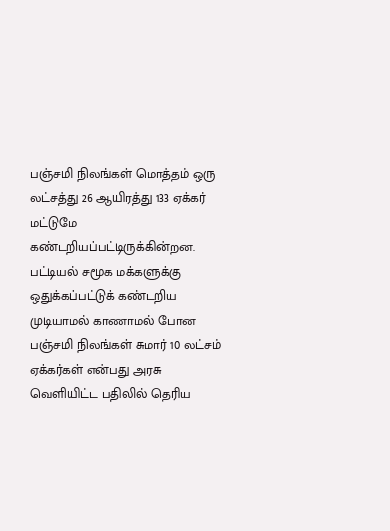பஞ்சமி நிலங்கள் மொத்தம் ஒரு லட்சத்து 26 ஆயிரத்து 133 ஏக்கர் மட்டுமே கண்டறியப்பட்டிருக்கின்றன.
பட்டியல் சமூக மக்களுக்கு ஒதுக்கப்பட்டுக் கண்டறிய முடியாமல் காணாமல் போன பஞ்சமி நிலங்கள் சுமார் 10 லட்சம் ஏக்கர்கள் என்பது அரசு வெளியிட்ட பதிலில் தெரிய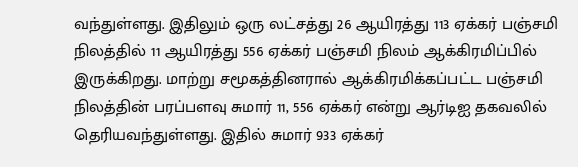வந்துள்ளது. இதிலும் ஒரு லட்சத்து 26 ஆயிரத்து 113 ஏக்கர் பஞ்சமி நிலத்தில் 11 ஆயிரத்து 556 ஏக்கர் பஞ்சமி நிலம் ஆக்கிரமிப்பில் இருக்கிறது. மாற்று சமூகத்தினரால் ஆக்கிரமிக்கப்பட்ட பஞ்சமி நிலத்தின் பரப்பளவு சுமார் 11, 556 ஏக்கர் என்று ஆர்டிஐ தகவலில் தெரியவந்துள்ளது. இதில் சுமார் 933 ஏக்கர்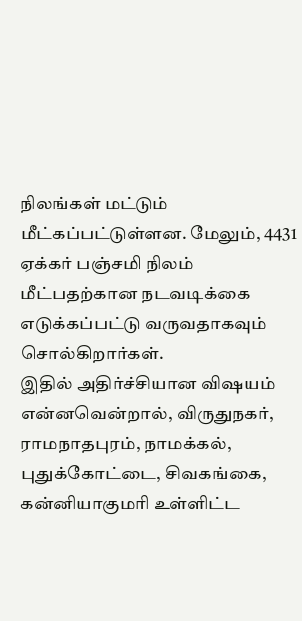நிலங்கள் மட்டும் மீட்கப்பட்டுள்ளன. மேலும், 4431 ஏக்கர் பஞ்சமி நிலம் மீட்பதற்கான நடவடிக்கை எடுக்கப்பட்டு வருவதாகவும் சொல்கிறார்கள்.
இதில் அதிர்ச்சியான விஷயம் என்னவென்றால், விருதுநகர், ராமநாதபுரம், நாமக்கல், புதுக்கோட்டை, சிவகங்கை, கன்னியாகுமரி உள்ளிட்ட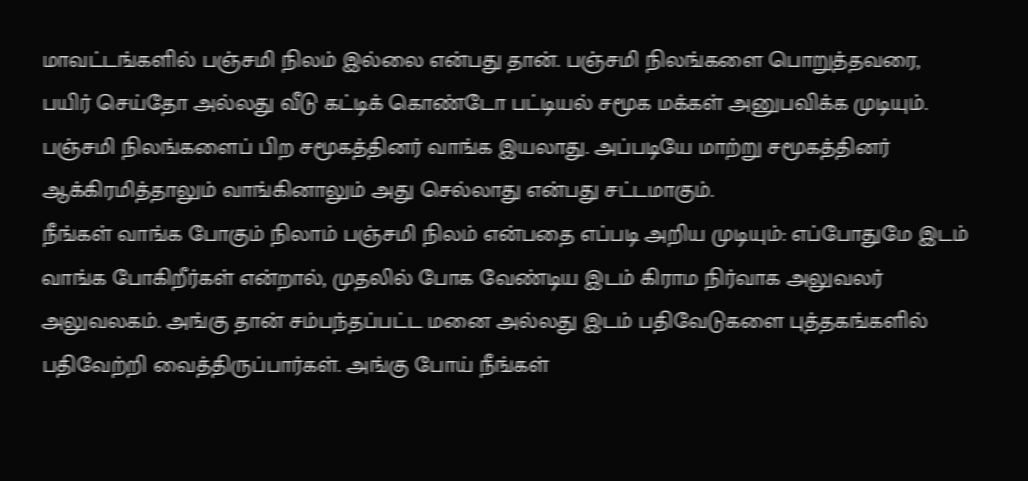மாவட்டங்களில் பஞ்சமி நிலம் இல்லை என்பது தான். பஞ்சமி நிலங்களை பொறுத்தவரை, பயிர் செய்தோ அல்லது வீடு கட்டிக் கொண்டோ பட்டியல் சமூக மக்கள் அனுபவிக்க முடியும். பஞ்சமி நிலங்களைப் பிற சமூகத்தினர் வாங்க இயலாது. அப்படியே மாற்று சமூகத்தினர் ஆக்கிரமித்தாலும் வாங்கினாலும் அது செல்லாது என்பது சட்டமாகும்.
நீங்கள் வாங்க போகும் நிலாம் பஞ்சமி நிலம் என்பதை எப்படி அறிய முடியும்: எப்போதுமே இடம் வாங்க போகிறீர்கள் என்றால், முதலில் போக வேண்டிய இடம் கிராம நிர்வாக அலுவலர் அலுவலகம். அங்கு தான் சம்பந்தப்பட்ட மனை அல்லது இடம் பதிவேடுகளை புத்தகங்களில் பதிவேற்றி வைத்திருப்பார்கள். அங்கு போய் நீங்கள்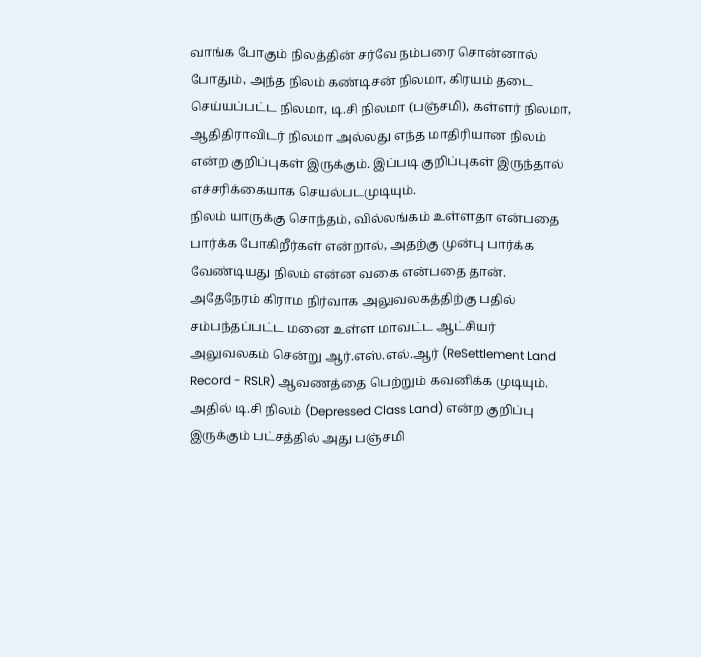வாங்க போகும் நிலத்தின் சர்வே நம்பரை சொன்னால் போதும், அந்த நிலம் கண்டிசன் நிலமா, கிரயம் தடை செய்யப்பட்ட நிலமா, டி.சி நிலமா (பஞ்சமி), கள்ளர் நிலமா, ஆதிதிராவிடர் நிலமா அல்லது எந்த மாதிரியான நிலம் என்ற குறிப்புகள் இருக்கும். இப்படி குறிப்புகள் இருந்தால் எச்சரிக்கையாக செயல்படமுடியும்.
நிலம் யாருக்கு சொந்தம், வில்லங்கம் உள்ளதா என்பதை பார்க்க போகிறீர்கள் என்றால், அதற்கு முன்பு பார்க்க வேண்டியது நிலம் என்ன வகை என்பதை தான். அதேநேரம் கிராம நிர்வாக அலுவலகத்திற்கு பதில் சம்பந்தப்பட்ட மனை உள்ள மாவட்ட ஆட்சியர் அலுவலகம் சென்று ஆர்.எஸ்.எல்.ஆர் (ReSettlement Land Record - RSLR) ஆவணத்தை பெற்றும் கவனிக்க முடியும்.
அதில் டி.சி நிலம் (Depressed Class Land) என்ற குறிப்பு இருக்கும் பட்சத்தில் அது பஞ்சமி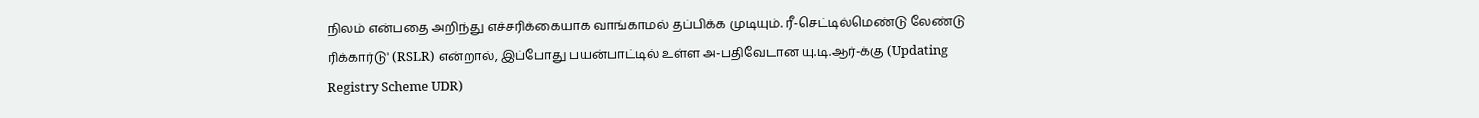நிலம் என்பதை அறிந்து எச்சரிக்கையாக வாங்காமல் தப்பிக்க முடியும். ரீ-செட்டில்மெண்டு லேண்டு ரிக்கார்டு' (RSLR) என்றால், இப்போது பயன்பாட்டில் உள்ள அ-பதிவேடான யு.டி.ஆர்-க்கு (Updating Registry Scheme UDR)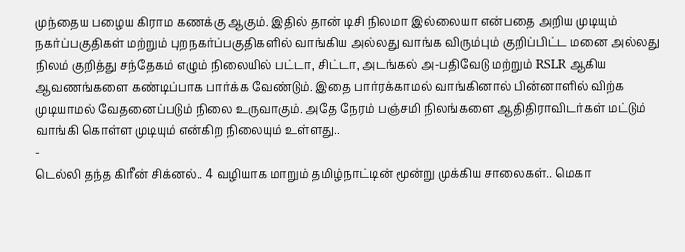முந்தைய பழைய கிராம கணக்கு ஆகும். இதில் தான் டிசி நிலமா இல்லையா என்பதை அறிய முடியும்
நகர்ப்பகுதிகள் மற்றும் புறநகர்ப்பகுதிகளில் வாங்கிய அல்லது வாங்க விரும்பும் குறிப்பிட்ட மனை அல்லது நிலம் குறித்து சந்தேகம் எழும் நிலையில் பட்டா, சிட்டா, அடங்கல் அ-பதிவேடு மற்றும் RSLR ஆகிய ஆவணங்களை கண்டிப்பாக பார்க்க வேண்டும். இதை பார்ரக்காமல் வாங்கினால் பின்னாளில் விற்க முடியாமல் வேதனைப்படும் நிலை உருவாகும். அதே நேரம் பஞ்சமி நிலங்களை ஆதிதிராவிடர்கள் மட்டும் வாங்கி கொள்ள முடியும் என்கிற நிலையும் உள்ளது..
-
டெல்லி தந்த கிரீன் சிக்னல்.. 4 வழியாக மாறும் தமிழ்நாட்டின் மூன்று முக்கிய சாலைகள்.. மெகா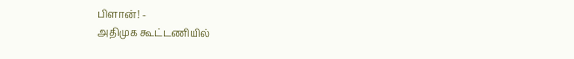பிளான்! -
அதிமுக கூட்டணியில்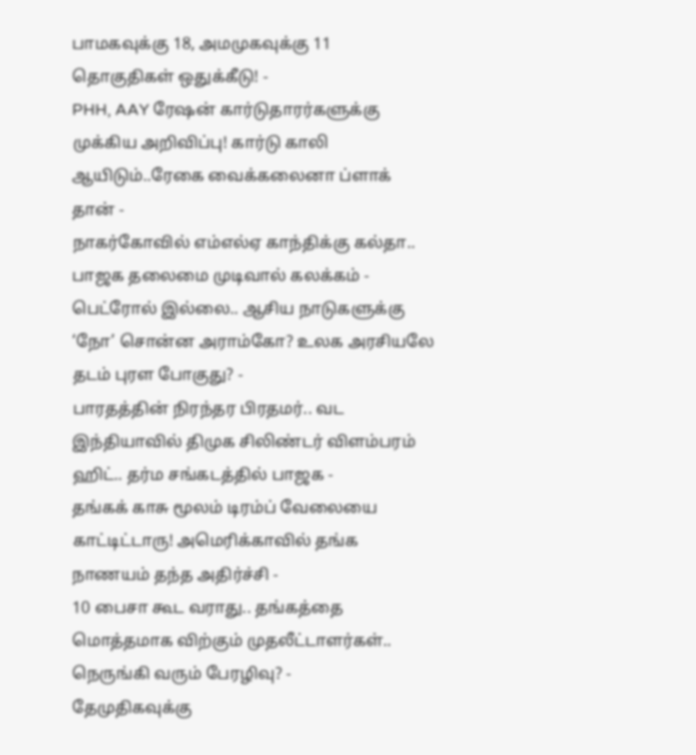பாமகவுக்கு 18, அமமுகவுக்கு 11 தொகுதிகள் ஒதுக்கீடு! -
PHH, AAY ரேஷன் கார்டுதாரர்களுக்கு முக்கிய அறிவிப்பு! கார்டு காலி ஆயிடும்..ரேகை வைக்கலைனா ப்ளாக் தான் -
நாகர்கோவில் எம்எல்ஏ காந்திக்கு கல்தா.. பாஜக தலைமை முடிவால் கலக்கம் -
பெட்ரோல் இல்லை.. ஆசிய நாடுகளுக்கு ‘நோ’ சொன்ன அராம்கோ? உலக அரசியலே தடம் புரள போகுது? -
பாரதத்தின் நிரந்தர பிரதமர்.. வட இந்தியாவில் திமுக சிலிண்டர் விளம்பரம் ஹிட்.. தர்ம சங்கடத்தில் பாஜக -
தங்கக் காசு மூலம் டிரம்ப் வேலையை காட்டிட்டாரு! அமெரிக்காவில் தங்க நாணயம் தந்த அதிர்ச்சி -
10 பைசா கூட வராது.. தங்கத்தை மொத்தமாக விற்கும் முதலீட்டாளர்கள்.. நெருங்கி வரும் பேரழிவு? -
தேமுதிகவுக்கு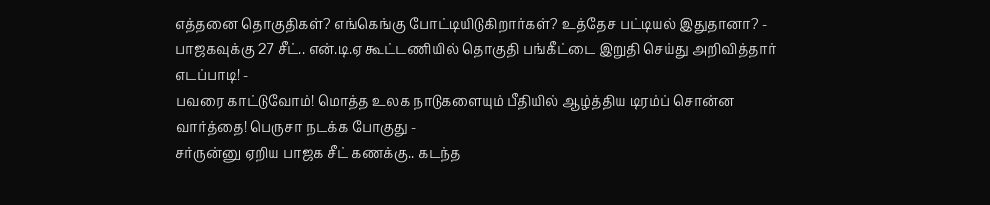எத்தனை தொகுதிகள்? எங்கெங்கு போட்டியிடுகிறார்கள்? உத்தேச பட்டியல் இதுதானா? -
பாஜகவுக்கு 27 சீட்.. என்.டி.ஏ கூட்டணியில் தொகுதி பங்கீட்டை இறுதி செய்து அறிவித்தார் எடப்பாடி! -
பவரை காட்டுவோம்! மொத்த உலக நாடுகளையும் பீதியில் ஆழ்த்திய டிரம்ப் சொன்ன வார்த்தை! பெருசா நடக்க போகுது -
சர்ருன்னு ஏறிய பாஜக சீட் கணக்கு.. கடந்த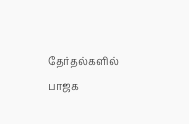தேர்தல்களில் பாஜக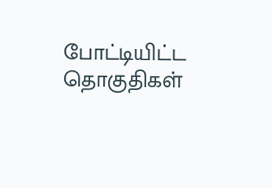போட்டியிட்ட தொகுதிகள்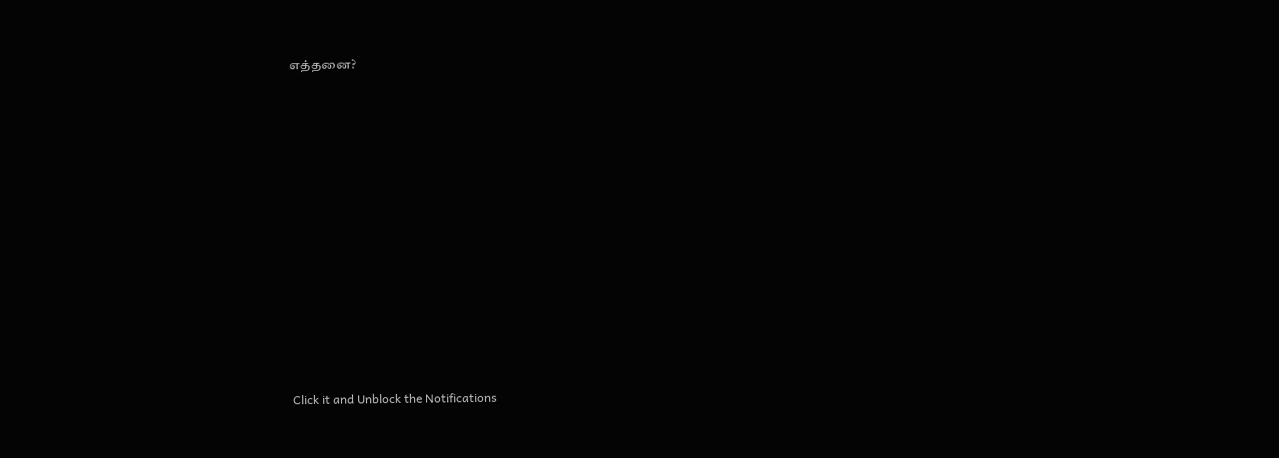எத்தனை?












Click it and Unblock the Notifications